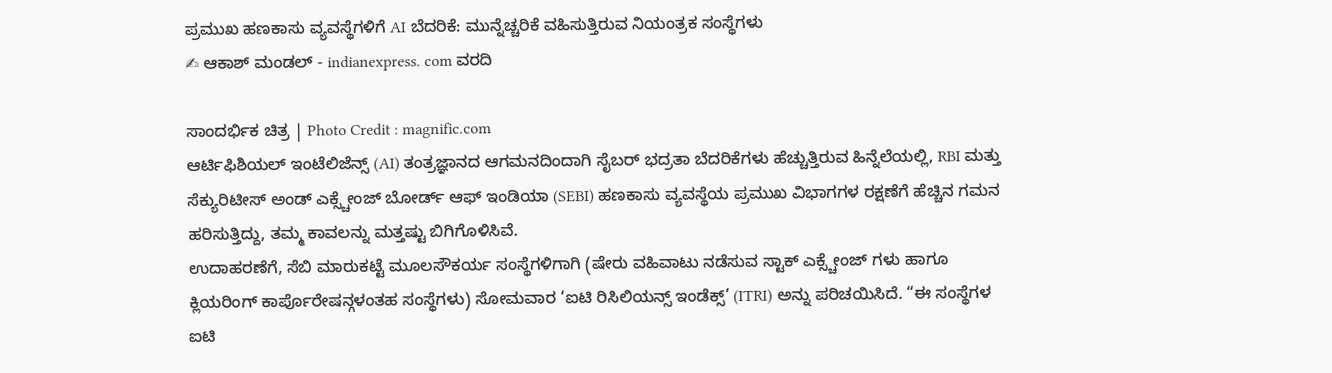ಪ್ರಮುಖ ಹಣಕಾಸು ವ್ಯವಸ್ಥೆಗಳಿಗೆ AI ಬೆದರಿಕೆ: ಮುನ್ನೆಚ್ಚರಿಕೆ ವಹಿಸುತ್ತಿರುವ ನಿಯಂತ್ರಕ ಸಂಸ್ಥೆಗಳು
✍ ಆಕಾಶ್ ಮಂಡಲ್ - indianexpress. com ವರದಿ

ಸಾಂದರ್ಭಿಕ ಚಿತ್ರ | Photo Credit : magnific.com
ಆರ್ಟಿಫಿಶಿಯಲ್ ಇಂಟೆಲಿಜೆನ್ಸ್ (AI) ತಂತ್ರಜ್ಞಾನದ ಆಗಮನದಿಂದಾಗಿ ಸೈಬರ್ ಭದ್ರತಾ ಬೆದರಿಕೆಗಳು ಹೆಚ್ಚುತ್ತಿರುವ ಹಿನ್ನೆಲೆಯಲ್ಲಿ, RBI ಮತ್ತು ಸೆಕ್ಯುರಿಟೀಸ್ ಅಂಡ್ ಎಕ್ಸ್ಚೇಂಜ್ ಬೋರ್ಡ್ ಆಫ್ ಇಂಡಿಯಾ (SEBI) ಹಣಕಾಸು ವ್ಯವಸ್ಥೆಯ ಪ್ರಮುಖ ವಿಭಾಗಗಳ ರಕ್ಷಣೆಗೆ ಹೆಚ್ಚಿನ ಗಮನ ಹರಿಸುತ್ತಿದ್ದು, ತಮ್ಮ ಕಾವಲನ್ನು ಮತ್ತಷ್ಟು ಬಿಗಿಗೊಳಿಸಿವೆ.
ಉದಾಹರಣೆಗೆ, ಸೆಬಿ ಮಾರುಕಟ್ಟೆ ಮೂಲಸೌಕರ್ಯ ಸಂಸ್ಥೆಗಳಿಗಾಗಿ (ಷೇರು ವಹಿವಾಟು ನಡೆಸುವ ಸ್ಟಾಕ್ ಎಕ್ಸ್ಚೇಂಜ್ ಗಳು ಹಾಗೂ ಕ್ಲಿಯರಿಂಗ್ ಕಾರ್ಪೊರೇಷನ್ಗಳಂತಹ ಸಂಸ್ಥೆಗಳು) ಸೋಮವಾರ ‘ಐಟಿ ರಿಸಿಲಿಯನ್ಸ್ ಇಂಡೆಕ್ಸ್’ (ITRI) ಅನ್ನು ಪರಿಚಯಿಸಿದೆ. “ಈ ಸಂಸ್ಥೆಗಳ ಐಟಿ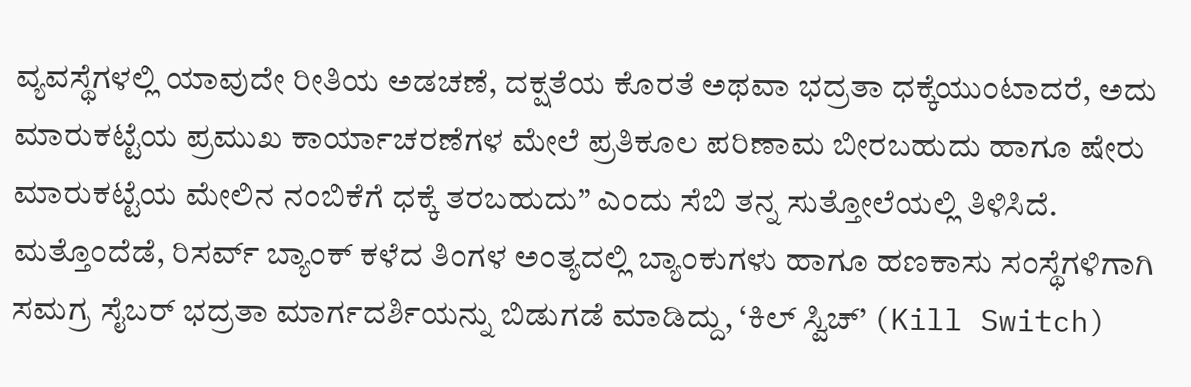ವ್ಯವಸ್ಥೆಗಳಲ್ಲಿ ಯಾವುದೇ ರೀತಿಯ ಅಡಚಣೆ, ದಕ್ಷತೆಯ ಕೊರತೆ ಅಥವಾ ಭದ್ರತಾ ಧಕ್ಕೆಯುಂಟಾದರೆ, ಅದು ಮಾರುಕಟ್ಟೆಯ ಪ್ರಮುಖ ಕಾರ್ಯಾಚರಣೆಗಳ ಮೇಲೆ ಪ್ರತಿಕೂಲ ಪರಿಣಾಮ ಬೀರಬಹುದು ಹಾಗೂ ಷೇರು ಮಾರುಕಟ್ಟೆಯ ಮೇಲಿನ ನಂಬಿಕೆಗೆ ಧಕ್ಕೆ ತರಬಹುದು” ಎಂದು ಸೆಬಿ ತನ್ನ ಸುತ್ತೋಲೆಯಲ್ಲಿ ತಿಳಿಸಿದೆ.
ಮತ್ತೊಂದೆಡೆ, ರಿಸರ್ವ್ ಬ್ಯಾಂಕ್ ಕಳೆದ ತಿಂಗಳ ಅಂತ್ಯದಲ್ಲಿ ಬ್ಯಾಂಕುಗಳು ಹಾಗೂ ಹಣಕಾಸು ಸಂಸ್ಥೆಗಳಿಗಾಗಿ ಸಮಗ್ರ ಸೈಬರ್ ಭದ್ರತಾ ಮಾರ್ಗದರ್ಶಿಯನ್ನು ಬಿಡುಗಡೆ ಮಾಡಿದ್ದು, ‘ಕಿಲ್ ಸ್ವಿಚ್’ (Kill Switch)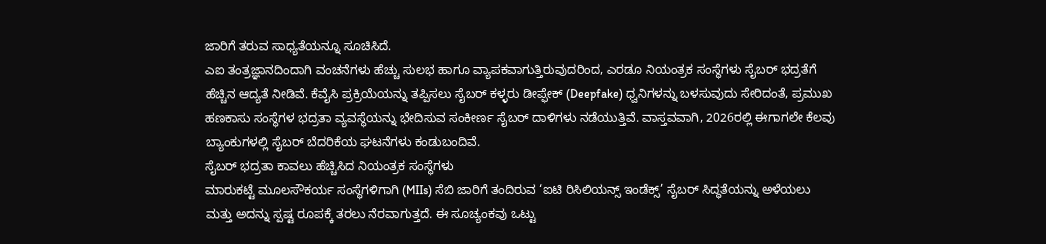ಜಾರಿಗೆ ತರುವ ಸಾಧ್ಯತೆಯನ್ನೂ ಸೂಚಿಸಿದೆ.
ಎಐ ತಂತ್ರಜ್ಞಾನದಿಂದಾಗಿ ವಂಚನೆಗಳು ಹೆಚ್ಚು ಸುಲಭ ಹಾಗೂ ವ್ಯಾಪಕವಾಗುತ್ತಿರುವುದರಿಂದ, ಎರಡೂ ನಿಯಂತ್ರಕ ಸಂಸ್ಥೆಗಳು ಸೈಬರ್ ಭದ್ರತೆಗೆ ಹೆಚ್ಚಿನ ಆದ್ಯತೆ ನೀಡಿವೆ. ಕೆವೈಸಿ ಪ್ರಕ್ರಿಯೆಯನ್ನು ತಪ್ಪಿಸಲು ಸೈಬರ್ ಕಳ್ಳರು ಡೀಪ್ಫೇಕ್ (Deepfake) ಧ್ವನಿಗಳನ್ನು ಬಳಸುವುದು ಸೇರಿದಂತೆ, ಪ್ರಮುಖ ಹಣಕಾಸು ಸಂಸ್ಥೆಗಳ ಭದ್ರತಾ ವ್ಯವಸ್ಥೆಯನ್ನು ಭೇದಿಸುವ ಸಂಕೀರ್ಣ ಸೈಬರ್ ದಾಳಿಗಳು ನಡೆಯುತ್ತಿವೆ. ವಾಸ್ತವವಾಗಿ, 2026ರಲ್ಲಿ ಈಗಾಗಲೇ ಕೆಲವು ಬ್ಯಾಂಕುಗಳಲ್ಲಿ ಸೈಬರ್ ಬೆದರಿಕೆಯ ಘಟನೆಗಳು ಕಂಡುಬಂದಿವೆ.
ಸೈಬರ್ ಭದ್ರತಾ ಕಾವಲು ಹೆಚ್ಚಿಸಿದ ನಿಯಂತ್ರಕ ಸಂಸ್ಥೆಗಳು
ಮಾರುಕಟ್ಟೆ ಮೂಲಸೌಕರ್ಯ ಸಂಸ್ಥೆಗಳಿಗಾಗಿ (MIIs) ಸೆಬಿ ಜಾರಿಗೆ ತಂದಿರುವ ‘ಐಟಿ ರಿಸಿಲಿಯನ್ಸ್ ಇಂಡೆಕ್ಸ್’ ಸೈಬರ್ ಸಿದ್ಧತೆಯನ್ನು ಅಳೆಯಲು ಮತ್ತು ಅದನ್ನು ಸ್ಪಷ್ಟ ರೂಪಕ್ಕೆ ತರಲು ನೆರವಾಗುತ್ತದೆ. ಈ ಸೂಚ್ಯಂಕವು ಒಟ್ಟು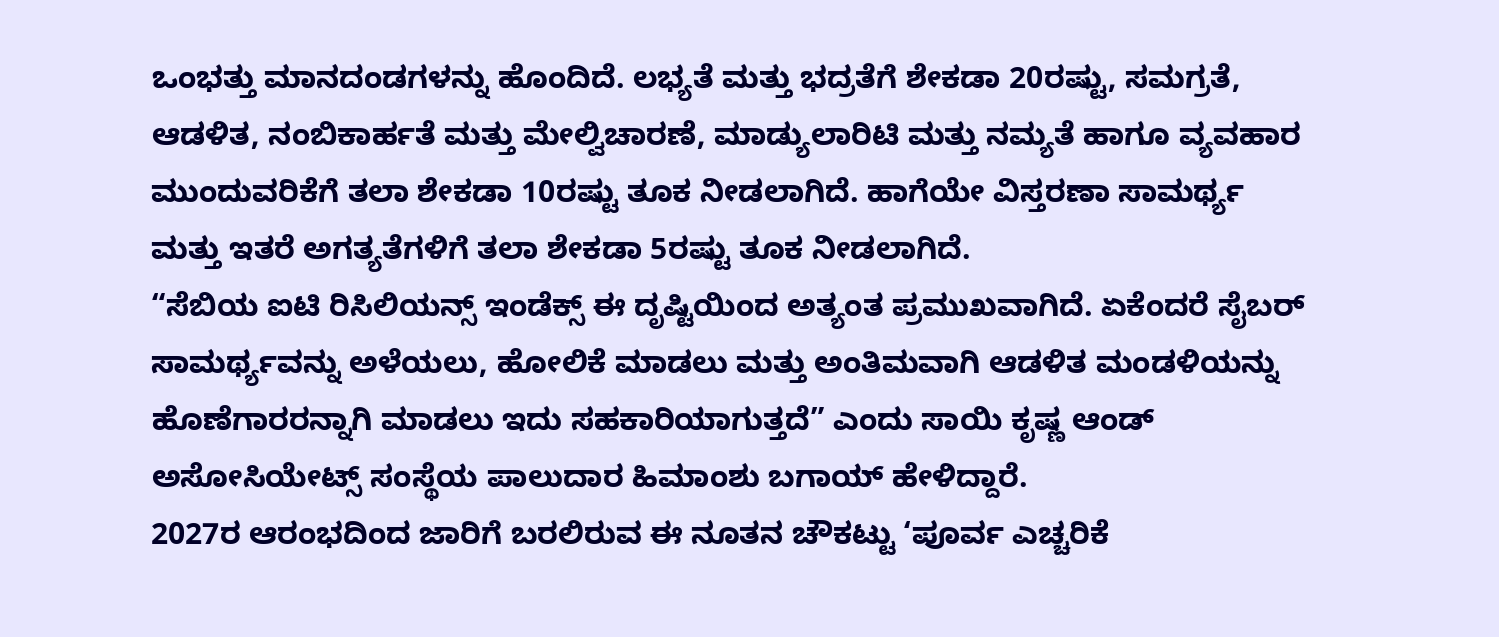ಒಂಭತ್ತು ಮಾನದಂಡಗಳನ್ನು ಹೊಂದಿದೆ. ಲಭ್ಯತೆ ಮತ್ತು ಭದ್ರತೆಗೆ ಶೇಕಡಾ 20ರಷ್ಟು, ಸಮಗ್ರತೆ, ಆಡಳಿತ, ನಂಬಿಕಾರ್ಹತೆ ಮತ್ತು ಮೇಲ್ವಿಚಾರಣೆ, ಮಾಡ್ಯುಲಾರಿಟಿ ಮತ್ತು ನಮ್ಯತೆ ಹಾಗೂ ವ್ಯವಹಾರ ಮುಂದುವರಿಕೆಗೆ ತಲಾ ಶೇಕಡಾ 10ರಷ್ಟು ತೂಕ ನೀಡಲಾಗಿದೆ. ಹಾಗೆಯೇ ವಿಸ್ತರಣಾ ಸಾಮರ್ಥ್ಯ ಮತ್ತು ಇತರೆ ಅಗತ್ಯತೆಗಳಿಗೆ ತಲಾ ಶೇಕಡಾ 5ರಷ್ಟು ತೂಕ ನೀಡಲಾಗಿದೆ.
“ಸೆಬಿಯ ಐಟಿ ರಿಸಿಲಿಯನ್ಸ್ ಇಂಡೆಕ್ಸ್ ಈ ದೃಷ್ಟಿಯಿಂದ ಅತ್ಯಂತ ಪ್ರಮುಖವಾಗಿದೆ. ಏಕೆಂದರೆ ಸೈಬರ್ ಸಾಮರ್ಥ್ಯವನ್ನು ಅಳೆಯಲು, ಹೋಲಿಕೆ ಮಾಡಲು ಮತ್ತು ಅಂತಿಮವಾಗಿ ಆಡಳಿತ ಮಂಡಳಿಯನ್ನು ಹೊಣೆಗಾರರನ್ನಾಗಿ ಮಾಡಲು ಇದು ಸಹಕಾರಿಯಾಗುತ್ತದೆ” ಎಂದು ಸಾಯಿ ಕೃಷ್ಣ ಆಂಡ್ ಅಸೋಸಿಯೇಟ್ಸ್ ಸಂಸ್ಥೆಯ ಪಾಲುದಾರ ಹಿಮಾಂಶು ಬಗಾಯ್ ಹೇಳಿದ್ದಾರೆ.
2027ರ ಆರಂಭದಿಂದ ಜಾರಿಗೆ ಬರಲಿರುವ ಈ ನೂತನ ಚೌಕಟ್ಟು ‘ಪೂರ್ವ ಎಚ್ಚರಿಕೆ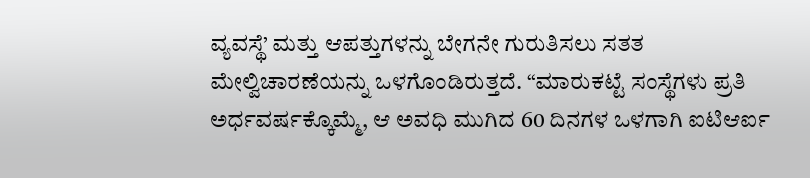ವ್ಯವಸ್ಥೆ’ ಮತ್ತು ಆಪತ್ತುಗಳನ್ನು ಬೇಗನೇ ಗುರುತಿಸಲು ಸತತ ಮೇಲ್ವಿಚಾರಣೆಯನ್ನು ಒಳಗೊಂಡಿರುತ್ತದೆ. “ಮಾರುಕಟ್ಟೆ ಸಂಸ್ಥೆಗಳು ಪ್ರತಿ ಅರ್ಧವರ್ಷಕ್ಕೊಮ್ಮೆ, ಆ ಅವಧಿ ಮುಗಿದ 60 ದಿನಗಳ ಒಳಗಾಗಿ ಐಟಿಆರ್ಐ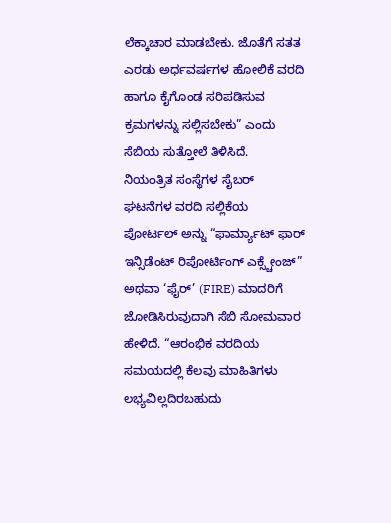ಲೆಕ್ಕಾಚಾರ ಮಾಡಬೇಕು. ಜೊತೆಗೆ ಸತತ ಎರಡು ಅರ್ಧವರ್ಷಗಳ ಹೋಲಿಕೆ ವರದಿ ಹಾಗೂ ಕೈಗೊಂಡ ಸರಿಪಡಿಸುವ ಕ್ರಮಗಳನ್ನು ಸಲ್ಲಿಸಬೇಕು” ಎಂದು ಸೆಬಿಯ ಸುತ್ತೋಲೆ ತಿಳಿಸಿದೆ.
ನಿಯಂತ್ರಿತ ಸಂಸ್ಥೆಗಳ ಸೈಬರ್ ಘಟನೆಗಳ ವರದಿ ಸಲ್ಲಿಕೆಯ ಪೋರ್ಟಲ್ ಅನ್ನು “ಫಾರ್ಮ್ಯಾಟ್ ಫಾರ್ ಇನ್ಸಿಡೆಂಟ್ ರಿಪೋರ್ಟಿಂಗ್ ಎಕ್ಸ್ಚೇಂಜ್” ಅಥವಾ ‘ಫೈರ್’ (FIRE) ಮಾದರಿಗೆ ಜೋಡಿಸಿರುವುದಾಗಿ ಸೆಬಿ ಸೋಮವಾರ ಹೇಳಿದೆ. “ಆರಂಭಿಕ ವರದಿಯ ಸಮಯದಲ್ಲಿ ಕೆಲವು ಮಾಹಿತಿಗಳು ಲಭ್ಯವಿಲ್ಲದಿರಬಹುದು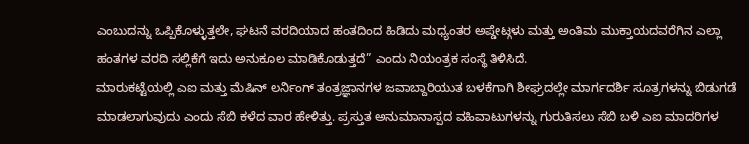ಎಂಬುದನ್ನು ಒಪ್ಪಿಕೊಳ್ಳುತ್ತಲೇ, ಘಟನೆ ವರದಿಯಾದ ಹಂತದಿಂದ ಹಿಡಿದು ಮಧ್ಯಂತರ ಅಪ್ಡೇಟ್ಗಳು ಮತ್ತು ಅಂತಿಮ ಮುಕ್ತಾಯದವರೆಗಿನ ಎಲ್ಲಾ ಹಂತಗಳ ವರದಿ ಸಲ್ಲಿಕೆಗೆ ಇದು ಅನುಕೂಲ ಮಾಡಿಕೊಡುತ್ತದೆ” ಎಂದು ನಿಯಂತ್ರಕ ಸಂಸ್ಥೆ ತಿಳಿಸಿದೆ.
ಮಾರುಕಟ್ಟೆಯಲ್ಲಿ ಎಐ ಮತ್ತು ಮೆಷಿನ್ ಲರ್ನಿಂಗ್ ತಂತ್ರಜ್ಞಾನಗಳ ಜವಾಬ್ದಾರಿಯುತ ಬಳಕೆಗಾಗಿ ಶೀಘ್ರದಲ್ಲೇ ಮಾರ್ಗದರ್ಶಿ ಸೂತ್ರಗಳನ್ನು ಬಿಡುಗಡೆ ಮಾಡಲಾಗುವುದು ಎಂದು ಸೆಬಿ ಕಳೆದ ವಾರ ಹೇಳಿತ್ತು. ಪ್ರಸ್ತುತ ಅನುಮಾನಾಸ್ಪದ ವಹಿವಾಟುಗಳನ್ನು ಗುರುತಿಸಲು ಸೆಬಿ ಬಳಿ ಎಐ ಮಾದರಿಗಳ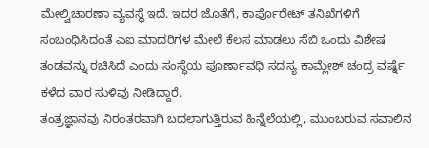ಮೇಲ್ವಿಚಾರಣಾ ವ್ಯವಸ್ಥೆ ಇದೆ. ಇದರ ಜೊತೆಗೆ, ಕಾರ್ಪೊರೇಟ್ ತನಿಖೆಗಳಿಗೆ ಸಂಬಂಧಿಸಿದಂತೆ ಎಐ ಮಾದರಿಗಳ ಮೇಲೆ ಕೆಲಸ ಮಾಡಲು ಸೆಬಿ ಒಂದು ವಿಶೇಷ ತಂಡವನ್ನು ರಚಿಸಿದೆ ಎಂದು ಸಂಸ್ಥೆಯ ಪೂರ್ಣಾವಧಿ ಸದಸ್ಯ ಕಾಮ್ಲೇಶ್ ಚಂದ್ರ ವರ್ಷ್ನೆ ಕಳೆದ ವಾರ ಸುಳಿವು ನೀಡಿದ್ದಾರೆ.
ತಂತ್ರಜ್ಞಾನವು ನಿರಂತರವಾಗಿ ಬದಲಾಗುತ್ತಿರುವ ಹಿನ್ನೆಲೆಯಲ್ಲಿ, ಮುಂಬರುವ ಸವಾಲಿನ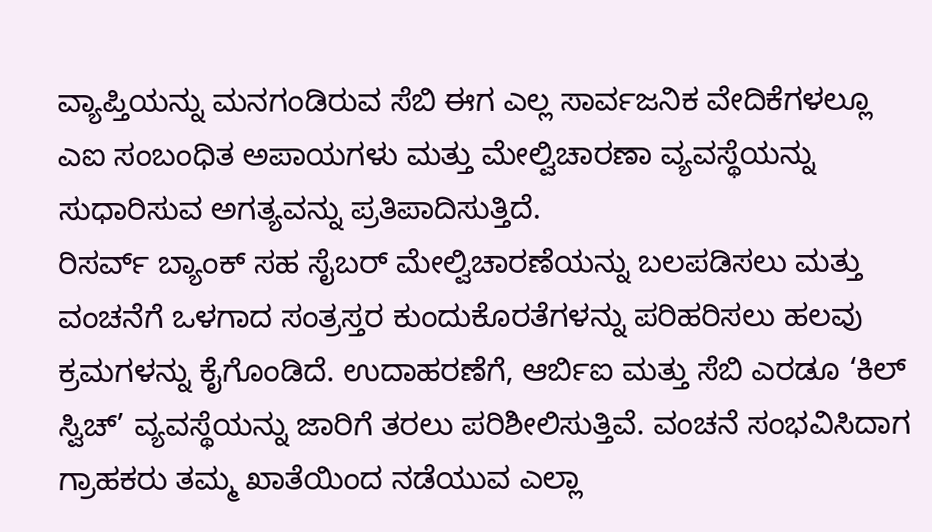ವ್ಯಾಪ್ತಿಯನ್ನು ಮನಗಂಡಿರುವ ಸೆಬಿ ಈಗ ಎಲ್ಲ ಸಾರ್ವಜನಿಕ ವೇದಿಕೆಗಳಲ್ಲೂ ಎಐ ಸಂಬಂಧಿತ ಅಪಾಯಗಳು ಮತ್ತು ಮೇಲ್ವಿಚಾರಣಾ ವ್ಯವಸ್ಥೆಯನ್ನು ಸುಧಾರಿಸುವ ಅಗತ್ಯವನ್ನು ಪ್ರತಿಪಾದಿಸುತ್ತಿದೆ.
ರಿಸರ್ವ್ ಬ್ಯಾಂಕ್ ಸಹ ಸೈಬರ್ ಮೇಲ್ವಿಚಾರಣೆಯನ್ನು ಬಲಪಡಿಸಲು ಮತ್ತು ವಂಚನೆಗೆ ಒಳಗಾದ ಸಂತ್ರಸ್ತರ ಕುಂದುಕೊರತೆಗಳನ್ನು ಪರಿಹರಿಸಲು ಹಲವು ಕ್ರಮಗಳನ್ನು ಕೈಗೊಂಡಿದೆ. ಉದಾಹರಣೆಗೆ, ಆರ್ಬಿಐ ಮತ್ತು ಸೆಬಿ ಎರಡೂ ‘ಕಿಲ್ ಸ್ವಿಚ್’ ವ್ಯವಸ್ಥೆಯನ್ನು ಜಾರಿಗೆ ತರಲು ಪರಿಶೀಲಿಸುತ್ತಿವೆ. ವಂಚನೆ ಸಂಭವಿಸಿದಾಗ ಗ್ರಾಹಕರು ತಮ್ಮ ಖಾತೆಯಿಂದ ನಡೆಯುವ ಎಲ್ಲಾ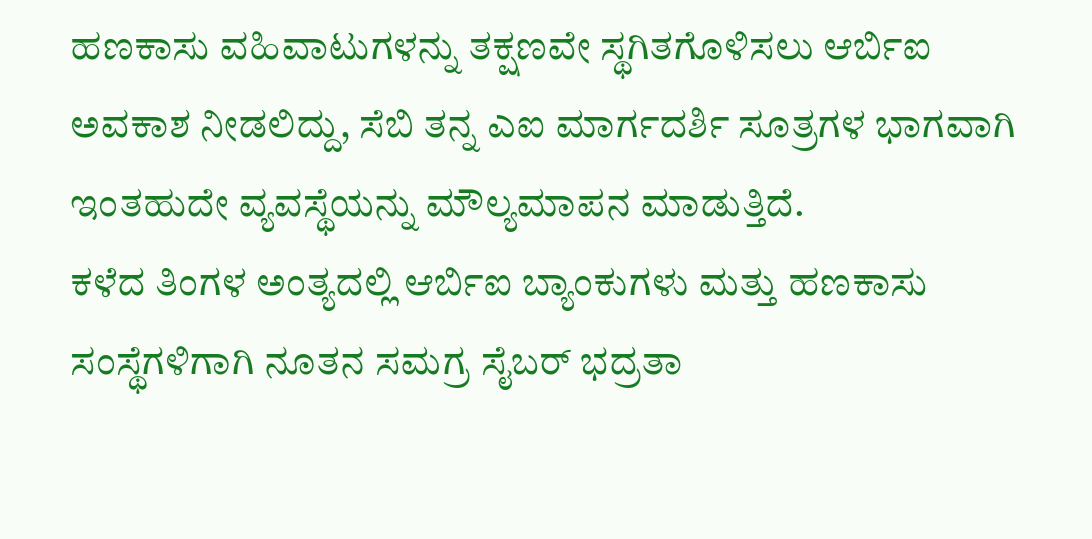ಹಣಕಾಸು ವಹಿವಾಟುಗಳನ್ನು ತಕ್ಷಣವೇ ಸ್ಥಗಿತಗೊಳಿಸಲು ಆರ್ಬಿಐ ಅವಕಾಶ ನೀಡಲಿದ್ದು, ಸೆಬಿ ತನ್ನ ಎಐ ಮಾರ್ಗದರ್ಶಿ ಸೂತ್ರಗಳ ಭಾಗವಾಗಿ ಇಂತಹುದೇ ವ್ಯವಸ್ಥೆಯನ್ನು ಮೌಲ್ಯಮಾಪನ ಮಾಡುತ್ತಿದೆ.
ಕಳೆದ ತಿಂಗಳ ಅಂತ್ಯದಲ್ಲಿ ಆರ್ಬಿಐ ಬ್ಯಾಂಕುಗಳು ಮತ್ತು ಹಣಕಾಸು ಸಂಸ್ಥೆಗಳಿಗಾಗಿ ನೂತನ ಸಮಗ್ರ ಸೈಬರ್ ಭದ್ರತಾ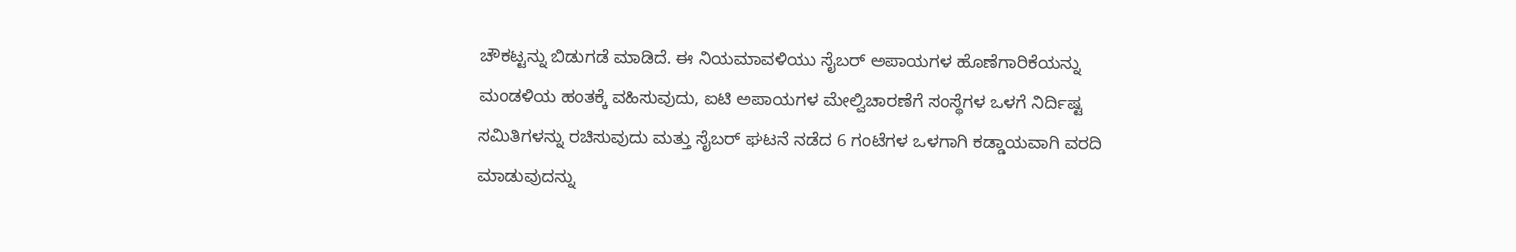ಚೌಕಟ್ಟನ್ನು ಬಿಡುಗಡೆ ಮಾಡಿದೆ. ಈ ನಿಯಮಾವಳಿಯು ಸೈಬರ್ ಅಪಾಯಗಳ ಹೊಣೆಗಾರಿಕೆಯನ್ನು ಮಂಡಳಿಯ ಹಂತಕ್ಕೆ ವಹಿಸುವುದು, ಐಟಿ ಅಪಾಯಗಳ ಮೇಲ್ವಿಚಾರಣೆಗೆ ಸಂಸ್ಥೆಗಳ ಒಳಗೆ ನಿರ್ದಿಷ್ಟ ಸಮಿತಿಗಳನ್ನು ರಚಿಸುವುದು ಮತ್ತು ಸೈಬರ್ ಘಟನೆ ನಡೆದ 6 ಗಂಟೆಗಳ ಒಳಗಾಗಿ ಕಡ್ಡಾಯವಾಗಿ ವರದಿ ಮಾಡುವುದನ್ನು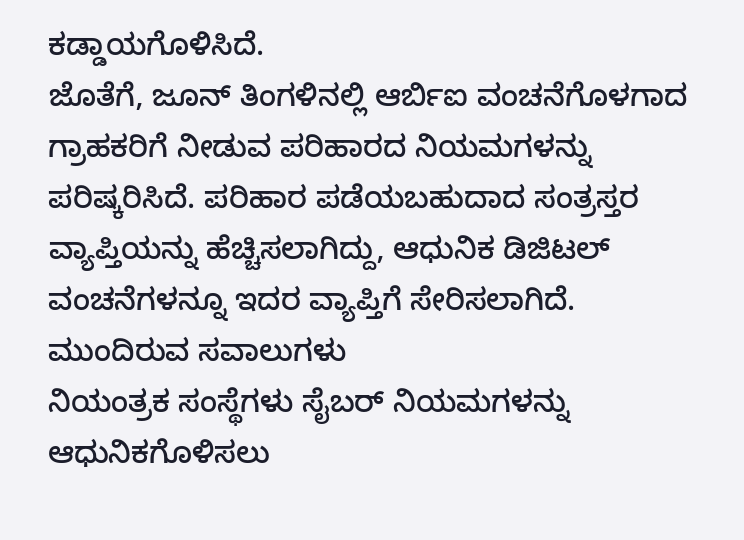ಕಡ್ಡಾಯಗೊಳಿಸಿದೆ.
ಜೊತೆಗೆ, ಜೂನ್ ತಿಂಗಳಿನಲ್ಲಿ ಆರ್ಬಿಐ ವಂಚನೆಗೊಳಗಾದ ಗ್ರಾಹಕರಿಗೆ ನೀಡುವ ಪರಿಹಾರದ ನಿಯಮಗಳನ್ನು ಪರಿಷ್ಕರಿಸಿದೆ. ಪರಿಹಾರ ಪಡೆಯಬಹುದಾದ ಸಂತ್ರಸ್ತರ ವ್ಯಾಪ್ತಿಯನ್ನು ಹೆಚ್ಚಿಸಲಾಗಿದ್ದು, ಆಧುನಿಕ ಡಿಜಿಟಲ್ ವಂಚನೆಗಳನ್ನೂ ಇದರ ವ್ಯಾಪ್ತಿಗೆ ಸೇರಿಸಲಾಗಿದೆ.
ಮುಂದಿರುವ ಸವಾಲುಗಳು
ನಿಯಂತ್ರಕ ಸಂಸ್ಥೆಗಳು ಸೈಬರ್ ನಿಯಮಗಳನ್ನು ಆಧುನಿಕಗೊಳಿಸಲು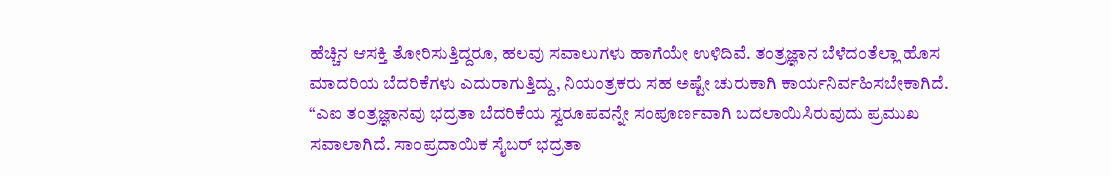ಹೆಚ್ಚಿನ ಆಸಕ್ತಿ ತೋರಿಸುತ್ತಿದ್ದರೂ, ಹಲವು ಸವಾಲುಗಳು ಹಾಗೆಯೇ ಉಳಿದಿವೆ. ತಂತ್ರಜ್ಞಾನ ಬೆಳೆದಂತೆಲ್ಲಾ ಹೊಸ ಮಾದರಿಯ ಬೆದರಿಕೆಗಳು ಎದುರಾಗುತ್ತಿದ್ದು, ನಿಯಂತ್ರಕರು ಸಹ ಅಷ್ಟೇ ಚುರುಕಾಗಿ ಕಾರ್ಯನಿರ್ವಹಿಸಬೇಕಾಗಿದೆ.
“ಎಐ ತಂತ್ರಜ್ಞಾನವು ಭದ್ರತಾ ಬೆದರಿಕೆಯ ಸ್ವರೂಪವನ್ನೇ ಸಂಪೂರ್ಣವಾಗಿ ಬದಲಾಯಿಸಿರುವುದು ಪ್ರಮುಖ ಸವಾಲಾಗಿದೆ. ಸಾಂಪ್ರದಾಯಿಕ ಸೈಬರ್ ಭದ್ರತಾ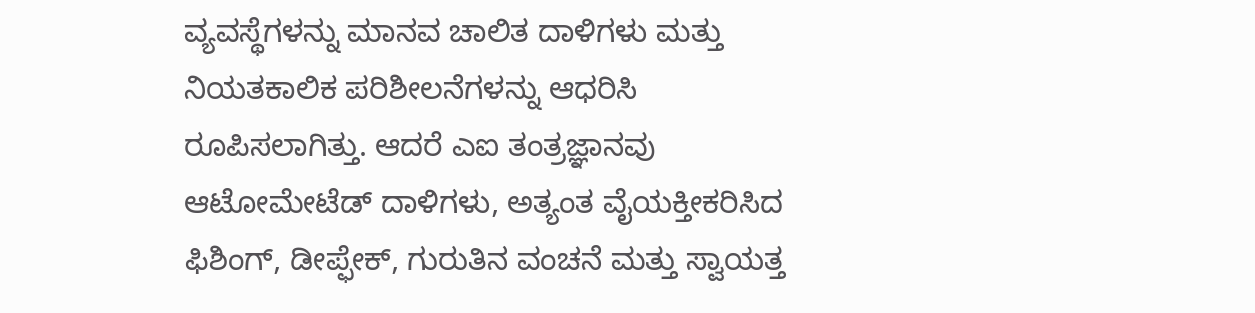ವ್ಯವಸ್ಥೆಗಳನ್ನು ಮಾನವ ಚಾಲಿತ ದಾಳಿಗಳು ಮತ್ತು ನಿಯತಕಾಲಿಕ ಪರಿಶೀಲನೆಗಳನ್ನು ಆಧರಿಸಿ ರೂಪಿಸಲಾಗಿತ್ತು. ಆದರೆ ಎಐ ತಂತ್ರಜ್ಞಾನವು ಆಟೋಮೇಟೆಡ್ ದಾಳಿಗಳು, ಅತ್ಯಂತ ವೈಯಕ್ತೀಕರಿಸಿದ ಫಿಶಿಂಗ್, ಡೀಪ್ಫೇಕ್, ಗುರುತಿನ ವಂಚನೆ ಮತ್ತು ಸ್ವಾಯತ್ತ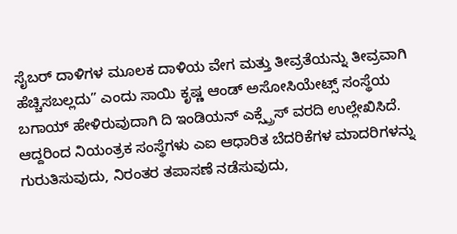ಸೈಬರ್ ದಾಳಿಗಳ ಮೂಲಕ ದಾಳಿಯ ವೇಗ ಮತ್ತು ತೀವ್ರತೆಯನ್ನು ತೀವ್ರವಾಗಿ ಹೆಚ್ಚಿಸಬಲ್ಲದು” ಎಂದು ಸಾಯಿ ಕೃಷ್ಣ ಆಂಡ್ ಅಸೋಸಿಯೇಟ್ಸ್ ಸಂಸ್ಥೆಯ ಬಗಾಯ್ ಹೇಳಿರುವುದಾಗಿ ದಿ ಇಂಡಿಯನ್ ಎಕ್ಸ್ಪ್ರೆಸ್ ವರದಿ ಉಲ್ಲೇಖಿಸಿದೆ.
ಆದ್ದರಿಂದ ನಿಯಂತ್ರಕ ಸಂಸ್ಥೆಗಳು ಎಐ ಆಧಾರಿತ ಬೆದರಿಕೆಗಳ ಮಾದರಿಗಳನ್ನು ಗುರುತಿಸುವುದು, ನಿರಂತರ ತಪಾಸಣೆ ನಡೆಸುವುದು,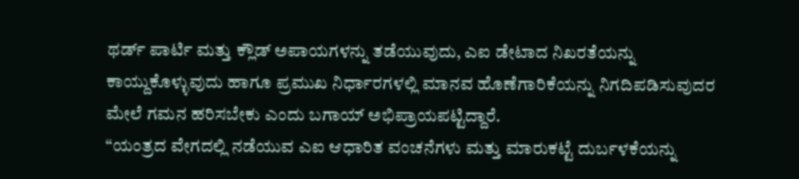ಥರ್ಡ್ ಪಾರ್ಟಿ ಮತ್ತು ಕ್ಲೌಡ್ ಅಪಾಯಗಳನ್ನು ತಡೆಯುವುದು, ಎಐ ಡೇಟಾದ ನಿಖರತೆಯನ್ನು ಕಾಯ್ದುಕೊಳ್ಳುವುದು ಹಾಗೂ ಪ್ರಮುಖ ನಿರ್ಧಾರಗಳಲ್ಲಿ ಮಾನವ ಹೊಣೆಗಾರಿಕೆಯನ್ನು ನಿಗದಿಪಡಿಸುವುದರ ಮೇಲೆ ಗಮನ ಹರಿಸಬೇಕು ಎಂದು ಬಗಾಯ್ ಅಭಿಪ್ರಾಯಪಟ್ಟಿದ್ದಾರೆ.
“ಯಂತ್ರದ ವೇಗದಲ್ಲಿ ನಡೆಯುವ ಎಐ ಆಧಾರಿತ ವಂಚನೆಗಳು ಮತ್ತು ಮಾರುಕಟ್ಟೆ ದುರ್ಬಳಕೆಯನ್ನು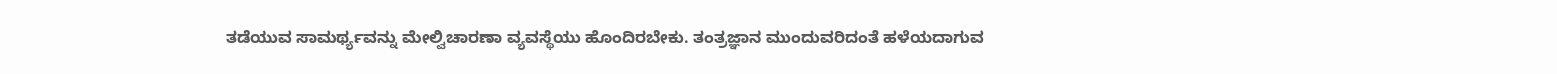ತಡೆಯುವ ಸಾಮರ್ಥ್ಯವನ್ನು ಮೇಲ್ವಿಚಾರಣಾ ವ್ಯವಸ್ಥೆಯು ಹೊಂದಿರಬೇಕು. ತಂತ್ರಜ್ಞಾನ ಮುಂದುವರಿದಂತೆ ಹಳೆಯದಾಗುವ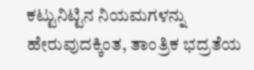ಕಟ್ಟುನಿಟ್ಟಿನ ನಿಯಮಗಳನ್ನು ಹೇರುವುದಕ್ಕಿಂತ, ತಾಂತ್ರಿಕ ಭದ್ರತೆಯ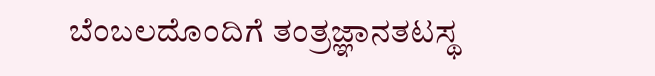ಬೆಂಬಲದೊಂದಿಗೆ ತಂತ್ರಜ್ಞಾನತಟಸ್ಥ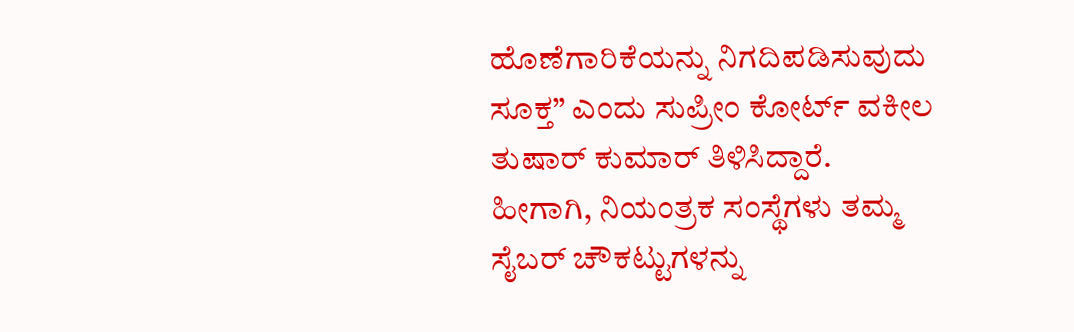ಹೊಣೆಗಾರಿಕೆಯನ್ನು ನಿಗದಿಪಡಿಸುವುದು ಸೂಕ್ತ” ಎಂದು ಸುಪ್ರೀಂ ಕೋರ್ಟ್ ವಕೀಲ ತುಷಾರ್ ಕುಮಾರ್ ತಿಳಿಸಿದ್ದಾರೆ.
ಹೀಗಾಗಿ, ನಿಯಂತ್ರಕ ಸಂಸ್ಥೆಗಳು ತಮ್ಮ ಸೈಬರ್ ಚೌಕಟ್ಟುಗಳನ್ನು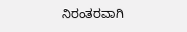ನಿರಂತರವಾಗಿ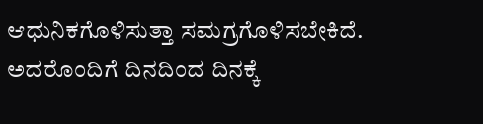ಆಧುನಿಕಗೊಳಿಸುತ್ತಾ ಸಮಗ್ರಗೊಳಿಸಬೇಕಿದೆ. ಅದರೊಂದಿಗೆ ದಿನದಿಂದ ದಿನಕ್ಕೆ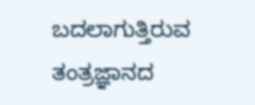ಬದಲಾಗುತ್ತಿರುವ ತಂತ್ರಜ್ಞಾನದ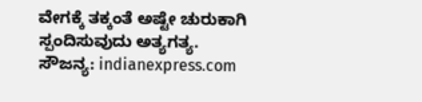ವೇಗಕ್ಕೆ ತಕ್ಕಂತೆ ಅಷ್ಟೇ ಚುರುಕಾಗಿ ಸ್ಪಂದಿಸುವುದು ಅತ್ಯಗತ್ಯ.
ಸೌಜನ್ಯ: indianexpress.com